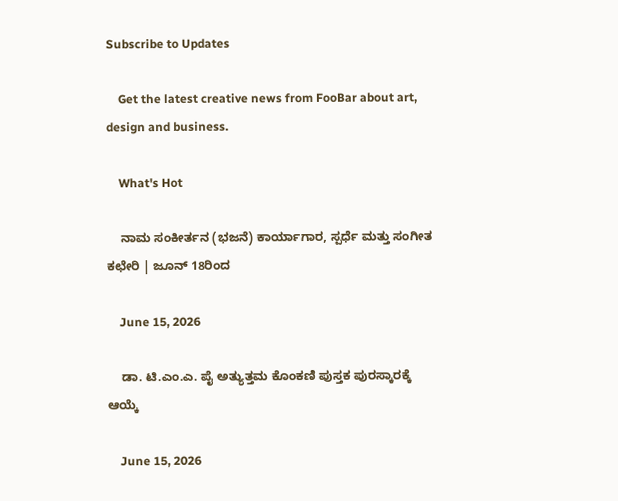Subscribe to Updates

    Get the latest creative news from FooBar about art, design and business.

    What's Hot

    ನಾಮ ಸಂಕೀರ್ತನ (ಭಜನೆ) ಕಾರ್ಯಾಗಾರ, ಸ್ಪರ್ಧೆ ಮತ್ತು ಸಂಗೀತ ಕಛೇರಿ | ಜೂನ್ 18ರಿಂದ

    June 15, 2026

    ಡಾ. ಟಿ.ಎಂ.ಎ. ಪೈ ಅತ್ಯುತ್ತಮ ಕೊಂಕಣಿ ಪುಸ್ತಕ ಪುರಸ್ಕಾರಕ್ಕೆ ಆಯ್ಕೆ

    June 15, 2026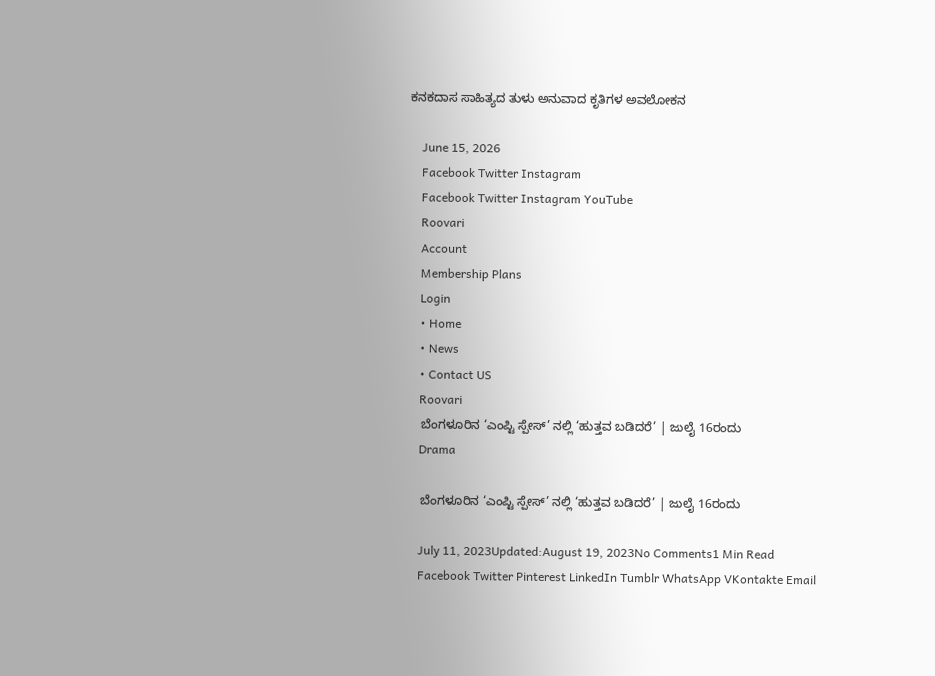ಕನಕದಾಸ ಸಾಹಿತ್ಯದ ತುಳು ಅನುವಾದ ಕೃತಿಗಳ ಅವಲೋಕನ

    June 15, 2026
    Facebook Twitter Instagram
    Facebook Twitter Instagram YouTube
    Roovari
    Account
    Membership Plans
    Login
    • Home
    • News
    • Contact US
    Roovari
    ಬೆಂಗಳೂರಿನ ‘ಎಂಪ್ಟಿ ಸ್ಪೇಸ್’ ನಲ್ಲಿ ‘ಹುತ್ತವ ಬಡಿದರೆ’ | ಜುಲೈ 16ರಂದು
    Drama

    ಬೆಂಗಳೂರಿನ ‘ಎಂಪ್ಟಿ ಸ್ಪೇಸ್’ ನಲ್ಲಿ ‘ಹುತ್ತವ ಬಡಿದರೆ’ | ಜುಲೈ 16ರಂದು

    July 11, 2023Updated:August 19, 2023No Comments1 Min Read
    Facebook Twitter Pinterest LinkedIn Tumblr WhatsApp VKontakte Email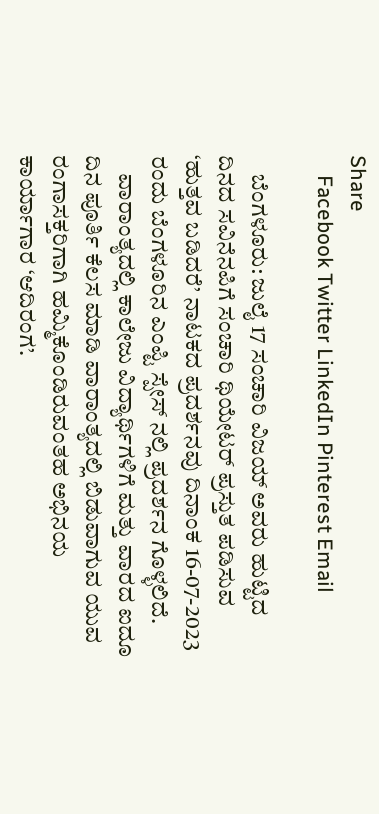Share
    Facebook Twitter LinkedIn Pinterest Email

    ಬೆಂಗಳೂರು: ಜುಲೈ 17 ಸಂಚಾರಿ ವಿಜಯ್ ಅವರು ಹುಟ್ಟಿದ ದಿನದ ಸವಿನೆನಪಿಗೆ ಸಂಚಾರಿ ಥಿಯೇಟರ್ ಪ್ರಸ್ತುತ ಪಡಿಸುವ ‘ಹುತ್ತವ ಬಡಿದರೆ’ ನಾಟಕದ ಪ್ರದರ್ಶನವು ದಿನಾಂಕ 16-07-2023 ರಂದು ಬೆಂಗಳೂರಿನ ಎಂಪ್ಟಿ ಸ್ಪೇಸ್ ನಲ್ಲಿ ಪ್ರದರ್ಶನ ಗೊಳ್ಳಲಿದೆ.
    ವಾರಾಂತ್ಯದಲ್ಲಿ ಕಾಲೇಜು ವಿದ್ಯಾರ್ಥಿಗಳಿಗೆ ಮತ್ತು ವಾರದ ಐದೂ ದಿನ ಪೂರ್ತಿ ಕೆಲಸ ಮಾಡಿ ವಾರಾಂತ್ಯದಲ್ಲಿ ಬಿಡುವಾಗುವ ಯುವ ರಂಗಾಸಕ್ತರಿಗಾಗಿ ಹಮ್ಮಿಕೊಂಡಿರುವಂತಹ ಅಭಿನಯ ಕಾರ್ಯಾಗಾರ ‘ಆದಿರಂಗ’.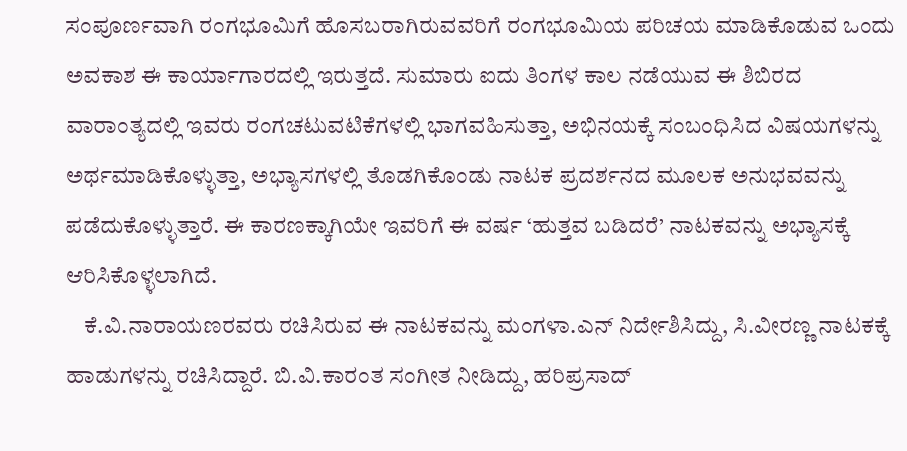ಸಂಪೂರ್ಣವಾಗಿ ರಂಗಭೂಮಿಗೆ ಹೊಸಬರಾಗಿರುವವರಿಗೆ ರಂಗಭೂಮಿಯ ಪರಿಚಯ ಮಾಡಿಕೊಡುವ ಒಂದು ಅವಕಾಶ ಈ ಕಾರ್ಯಾಗಾರದಲ್ಲಿ ಇರುತ್ತದೆ. ಸುಮಾರು ಐದು ತಿಂಗಳ ಕಾಲ ನಡೆಯುವ ಈ ಶಿಬಿರದ ವಾರಾಂತ್ಯದಲ್ಲಿ ಇವರು ರಂಗಚಟುವಟಿಕೆಗಳಲ್ಲಿ ಭಾಗವಹಿಸುತ್ತಾ, ಅಭಿನಯಕ್ಕೆ ಸಂಬಂಧಿಸಿದ ವಿಷಯಗಳನ್ನು ಅರ್ಥಮಾಡಿಕೊಳ್ಳುತ್ತಾ, ಅಭ್ಯಾಸಗಳಲ್ಲಿ ತೊಡಗಿಕೊಂಡು ನಾಟಕ ಪ್ರದರ್ಶನದ ಮೂಲಕ ಅನುಭವವನ್ನು ಪಡೆದುಕೊಳ್ಳುತ್ತಾರೆ. ಈ ಕಾರಣಕ್ಕಾಗಿಯೇ ಇವರಿಗೆ ಈ ವರ್ಷ ‘ಹುತ್ತವ ಬಡಿದರೆ’ ನಾಟಕವನ್ನು ಅಭ್ಯಾಸಕ್ಕೆ ಆರಿಸಿಕೊಳ್ಳಲಾಗಿದೆ.
    ಕೆ.ವಿ.ನಾರಾಯಣರವರು ರಚಿಸಿರುವ ಈ ನಾಟಕವನ್ನು ಮಂಗಳಾ.ಎನ್ ನಿರ್ದೇಶಿಸಿದ್ದು, ಸಿ.ವೀರಣ್ಣ ನಾಟಕಕ್ಕೆ ಹಾಡುಗಳನ್ನು ರಚಿಸಿದ್ದಾರೆ. ಬಿ.ವಿ.ಕಾರಂತ ಸಂಗೀತ ನೀಡಿದ್ದು, ಹರಿಪ್ರಸಾದ್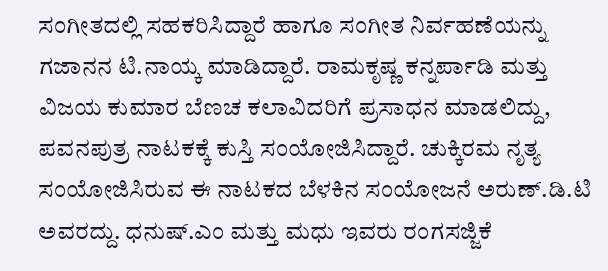ಸಂಗೀತದಲ್ಲಿ ಸಹಕರಿಸಿದ್ದಾರೆ ಹಾಗೂ ಸಂಗೀತ ನಿರ್ವಹಣೆಯನ್ನು ಗಜಾನನ ಟಿ.ನಾಯ್ಕ ಮಾಡಿದ್ದಾರೆ. ರಾಮಕೃಷ್ಣ ಕನ್ನರ್ಪಾಡಿ ಮತ್ತು ವಿಜಯ ಕುಮಾರ ಬೆಣಚ ಕಲಾವಿದರಿಗೆ ಪ್ರಸಾಧನ ಮಾಡಲಿದ್ದು, ಪವನಪುತ್ರ ನಾಟಕಕ್ಕೆ ಕುಸ್ತಿ ಸಂಯೋಜಿಸಿದ್ದಾರೆ. ಚುಕ್ಕಿರಮ ನೃತ್ಯ ಸಂಯೋಜಿಸಿರುವ ಈ ನಾಟಕದ ಬೆಳಕಿನ ಸಂಯೋಜನೆ ಅರುಣ್.ಡಿ.ಟಿ ಅವರದ್ದು. ಧನುಷ್.ಎಂ ಮತ್ತು ಮಧು ಇವರು ರಂಗಸಜ್ಜಿಕೆ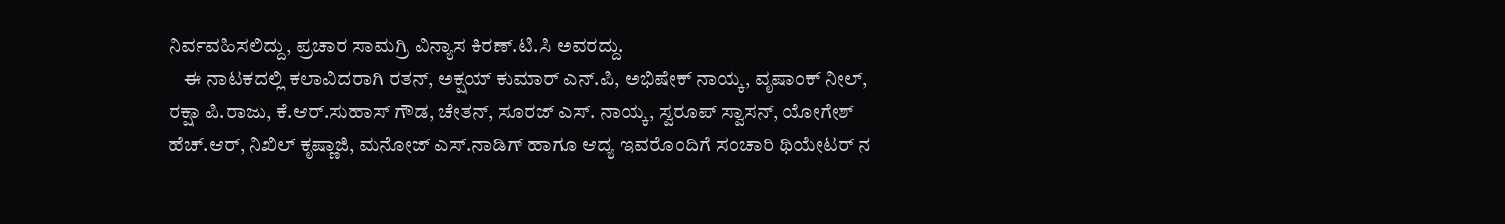ನಿರ್ವವಹಿಸಲಿದ್ದು, ಪ್ರಚಾರ ಸಾಮಗ್ರಿ ವಿನ್ಯಾಸ ಕಿರಣ್.ಟಿ.ಸಿ ಅವರದ್ದು.
    ಈ ನಾಟಕದಲ್ಲಿ ಕಲಾವಿದರಾಗಿ ರತನ್, ಅಕ್ಷಯ್ ಕುಮಾರ್ ಎನ್.ಪಿ, ಅಭಿಷೇಕ್ ನಾಯ್ಕ, ವೃಷಾಂಕ್ ನೀಲ್, ರಕ್ಷಾ ಪಿ.ರಾಜು, ಕೆ.ಆರ್.ಸುಹಾಸ್ ಗೌಡ, ಚೇತನ್, ಸೂರಜ್ ಎಸ್. ನಾಯ್ಕ, ಸ್ವರೂಪ್ ಸ್ವಾಸನ್, ಯೋಗೇಶ್ ಹೆಚ್.ಆರ್, ನಿಖಿಲ್ ಕೃಷ್ಣಾಜಿ, ಮನೋಜ್ ಎಸ್.ನಾಡಿಗ್ ಹಾಗೂ ಆದ್ಯ ಇವರೊಂದಿಗೆ ಸಂಚಾರಿ ಥಿಯೇಟರ್ ನ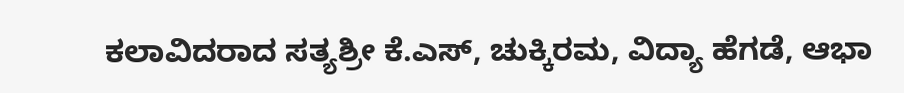ಕಲಾವಿದರಾದ ಸತ್ಯಶ್ರೀ ಕೆ.ಎಸ್, ಚುಕ್ಕಿರಮ, ವಿದ್ಯಾ ಹೆಗಡೆ, ಆಭಾ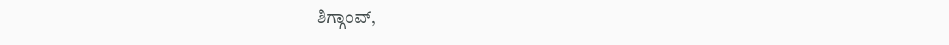ಶಿಗ್ಗಾಂವ್,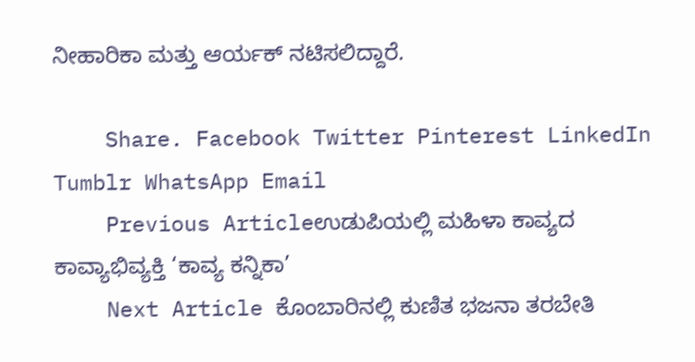ನೀಹಾರಿಕಾ ಮತ್ತು ಆರ್ಯಕ್ ನಟಿಸಲಿದ್ದಾರೆ.

    Share. Facebook Twitter Pinterest LinkedIn Tumblr WhatsApp Email
    Previous Articleಉಡುಪಿಯಲ್ಲಿ ಮಹಿಳಾ ಕಾವ್ಯದ ಕಾವ್ಯಾಭಿವ್ಯಕ್ತಿ ‘ಕಾವ್ಯ ಕನ್ನಿಕಾ’
    Next Article ಕೊಂಬಾರಿನಲ್ಲಿ ಕುಣಿತ ಭಜನಾ ತರಬೇತಿ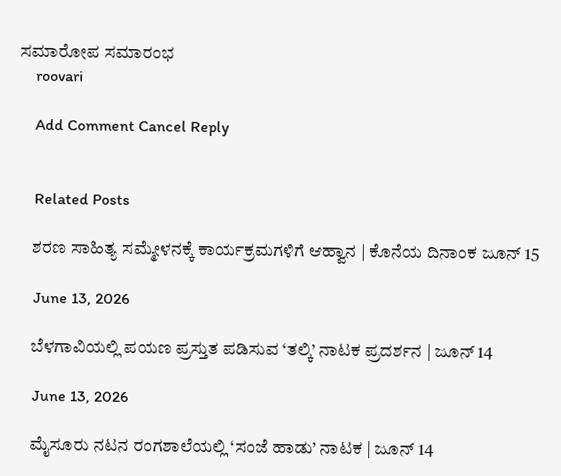ಸಮಾರೋಪ ಸಮಾರಂಭ
    roovari

    Add Comment Cancel Reply


    Related Posts

    ಶರಣ ಸಾಹಿತ್ಯ ಸಮ್ಮೇಳನಕ್ಕೆ ಕಾರ್ಯಕ್ರಮಗಳಿಗೆ ಆಹ್ವಾನ | ಕೊನೆಯ ದಿನಾಂಕ ಜೂನ್ 15

    June 13, 2026

    ಬೆಳಗಾವಿಯಲ್ಲಿ ಪಯಣ ಪ್ರಸ್ತುತ ಪಡಿಸುವ ‘ತಲ್ಕಿ’ ನಾಟಕ ಪ್ರದರ್ಶನ | ಜೂನ್ 14

    June 13, 2026

    ಮೈಸೂರು ನಟನ ರಂಗಶಾಲೆಯಲ್ಲಿ ‘ಸಂಜೆ ಹಾಡು’ ನಾಟಕ | ಜೂನ್ 14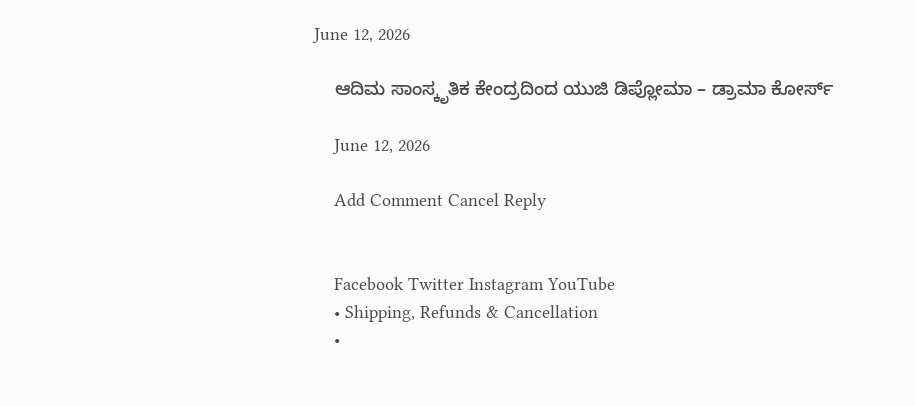June 12, 2026

    ಆದಿಮ ಸಾಂಸ್ಕೃತಿಕ ಕೇಂದ್ರದಿಂದ ಯುಜಿ ಡಿಪ್ಲೋಮಾ – ಡ್ರಾಮಾ ಕೋರ್ಸ್

    June 12, 2026

    Add Comment Cancel Reply


    Facebook Twitter Instagram YouTube
    • Shipping, Refunds & Cancellation
    •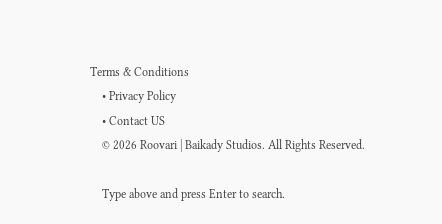Terms & Conditions
    • Privacy Policy
    • Contact US
    © 2026 Roovari | Baikady Studios. All Rights Reserved.

    Type above and press Enter to search.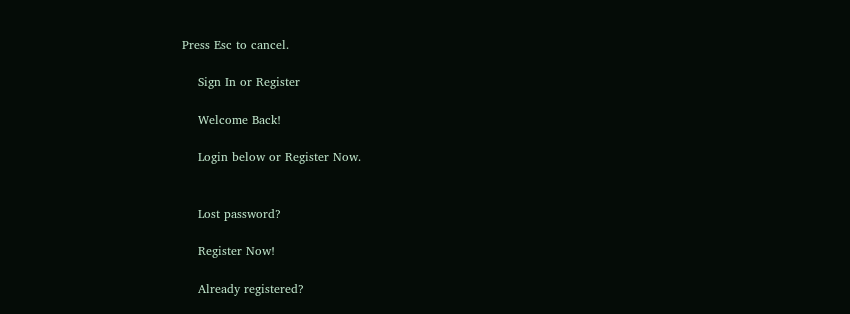Press Esc to cancel.

    Sign In or Register

    Welcome Back!

    Login below or Register Now.


    Lost password?

    Register Now!

    Already registered?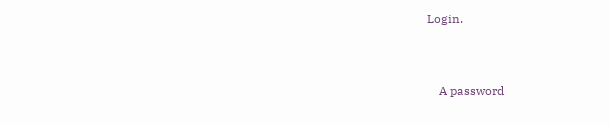Login.


    A password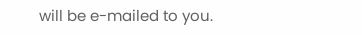will be e-mailed to you.